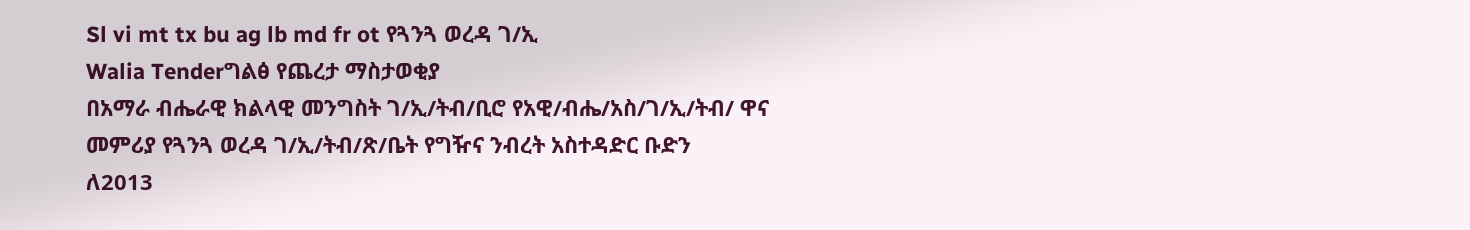Sl vi mt tx bu ag lb md fr ot የጓንጓ ወረዳ ገ/ኢ
Walia Tenderግልፅ የጨረታ ማስታወቂያ
በአማራ ብሔራዊ ክልላዊ መንግስት ገ/ኢ/ትብ/ቢሮ የአዊ/ብሔ/አስ/ገ/ኢ/ትብ/ ዋና መምሪያ የጓንጓ ወረዳ ገ/ኢ/ትብ/ጽ/ቤት የግዥና ንብረት አስተዳድር ቡድን
ለ2013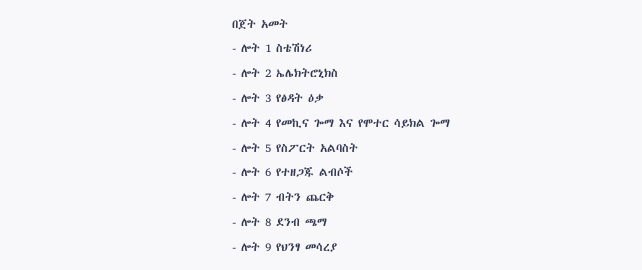በጀት አመት
- ሎት 1 ስቴሽነሪ
- ሎት 2 ኤሌክትሮኒክስ
- ሎት 3 የፅዳት ዕቃ
- ሎት 4 የመኪና ጐማ እና የሞተር ሳይክል ጐማ
- ሎት 5 የስፖርት አልባስት
- ሎት 6 የተዘጋጁ ልብሶች
- ሎት 7 ብትን ጨርቅ
- ሎት 8 ደንብ ጫማ
- ሎት 9 የህንፃ መሳረያ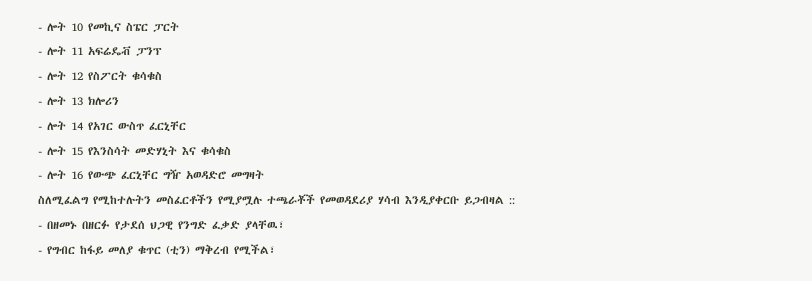- ሎት 10 የመኪና ስፔር ፓርት
- ሎት 11 አፍሬዴቭ ፓንፕ
- ሎት 12 የስፖርት ቁሳቁስ
- ሎት 13 ክሎሪን
- ሎት 14 የአገር ውስጥ ፈርኒቸር
- ሎት 15 የእንስሳት መድሃኒት እና ቁሳቁስ
- ሎት 16 የውጭ ፈርኒቸር ግዥ አወዳድሮ መግዛት
ስለሚፈልግ የሚከተሉትን መስፈርቶችን የሚያሟሉ ተጫራቾች የመወዳደሪያ ሃሳብ እንዲያቀርቡ ይጋብዛል ::
- በዘመኑ በዘርፉ የታደሰ ህጋዊ የንግድ ፈቃድ ያላቸዉ፣
- የግብር ከፋይ መለያ ቁጥር (ቲን) ማቅረብ የሚችል፣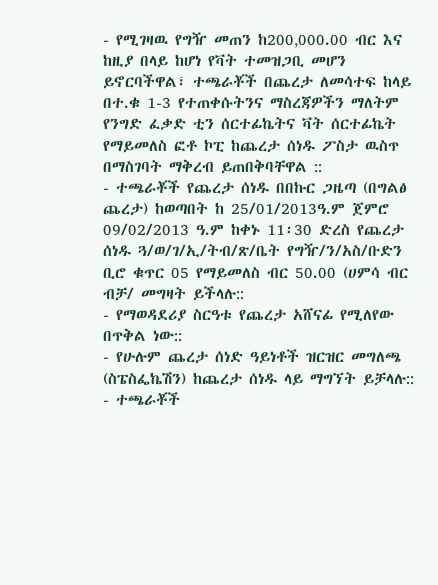- የሚገዛዉ የግዥ መጠን ከ200‚000.00 ብር እና ከዚያ በላይ ከሆነ የቫት ተመዝጋቢ መሆን ይኖርባችዋል፣ ተጫራቾች በጨረታ ለመሳተፍ ከላይ በተ.ቁ 1-3 የተጠቀሱትንና ማስረጃዎችን ማለትም የንግድ ፈቃድ ቲን ሰርተፊኬትና ቫት ሰርተፊኬት የማይመለስ ፎቶ ኮፒ ከጨረታ ሰነዱ ፖስታ ዉስጥ በማስገባት ማቅረብ ይጠበቅባቸዋል ::
- ተጫራቾች የጨረታ ሰነዱ በበኩር ጋዜጣ (በግልፅ ጨረታ) ከወጣበት ከ 25/01/2013ዓ.ም ጀምሮ 09/02/2013 ዓ.ም ከቀኑ 11፡30 ድረስ የጨረታ ሰነዱ ጓ/ወ/ገ/ኢ/ትብ/ጽ/ቤት የግዥ/ን/አስ/ቡድን ቢሮ ቁጥር 05 የማይመለስ ብር 50.00 (ሀምሳ ብር ብቻ/ መግዛት ይችላሉ::
- የማወዳደሪያ ስርዓቱ የጨረታ አሸናፊ የሚለየው በጥቅል ነው::
- የሁሉም ጨረታ ሰነድ ዓይነቶች ዝርዝር መግለጫ (ስፔስፌኬሽን) ከጨረታ ሰነዱ ላይ ማግኘት ይቻላሉ::
- ተጫራቾች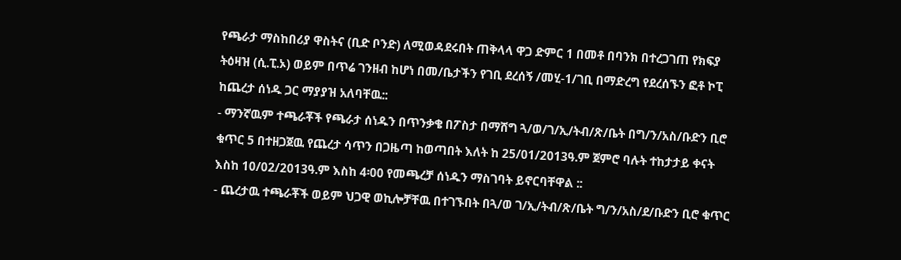የጫራታ ማስከበሪያ ዋስትና (ቢድ ቦንድ) ለሚወዳደሩበት ጠቅላላ ዋጋ ድምር 1 በመቶ በባንክ በተረጋገጠ የክፍያ ትዕዛዝ (ሲ.ፒ.ኦ) ወይም በጥሬ ገንዘብ ከሆነ በመ/ቤታችን የገቢ ደረሰኝ /መሂ-1/ገቢ በማድረግ የደረሰኙን ፎቶ ኮፒ ከጨረታ ሰነዱ ጋር ማያያዝ አለባቸዉ::
- ማንኛዉም ተጫራቾች የጫራታ ሰነዱን በጥንቃቄ በፖስታ በማሸግ ጓ/ወ/ገ/ኢ/ትብ/ጽ/ቤት በግ/ን/አስ/ቡድን ቢሮ ቁጥር 5 በተዘጋጀዉ የጨረታ ሳጥን በጋዜጣ ከወጣበት እለት ከ 25/01/2013ዓ.ም ጀምሮ ባሉት ተከታታይ ቀናት እስከ 10/02/2013ዓ.ም እስከ 4፡00 የመጫረቻ ሰነዱን ማስገባት ይኖርባቸዋል ::
- ጨረታዉ ተጫራቾች ወይም ህጋዊ ወኪሎቻቸዉ በተገኙበት በጓ/ወ ገ/ኢ/ትብ/ጽ/ቤት ግ/ን/አስ/ደ/ቡድን ቢሮ ቁጥር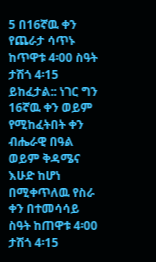5 በ16ኛዉ ቀን የጨራታ ሳጥኑ ከጥዋቱ 4፡00 ስዓት ታሽጎ 4፡15 ይከፈታል:: ነገር ግን 16ኛዉ ቀን ወይም የሚከፈትበት ቀን ብሔራዊ በዓል ወይም ቅዳሜና እሁድ ከሆነ በሚቀጥለዉ የስራ ቀን በተመሳሳይ ስዓት ከጠዋቱ 4፡00 ታሽጎ 4፡15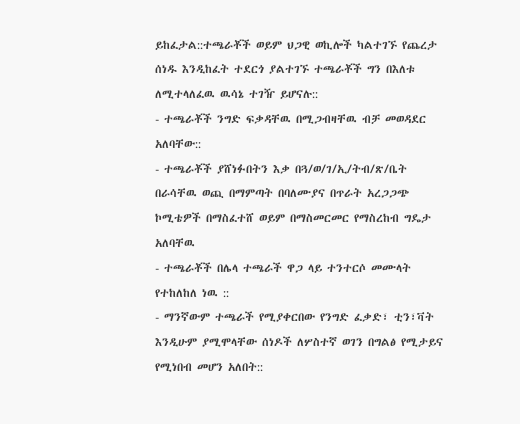ይከፈታል::ተጫራቾች ወይም ህጋዊ ወኪሎች ካልተገኙ የጨረታ ሰነዱ እንዲከፈት ተደርጎ ያልተገኙ ተጫራቾች ግን በእለቱ ለሚተላለፈዉ ዉሳኔ ተገዥ ይሆናሉ::
- ተጫራቾች ንግድ ፍቃዳቸዉ በሚጋብዛቸዉ ብቻ መወዳደር አለባቸው::
- ተጫራቾች ያሸነፉበትን እቃ በጓ/ወ/ገ/ኢ/ትብ/ጽ/ቤት በራሳቸዉ ወጪ በማምጣት በባለሙያና በጥራት አረጋጋጭ ኮሚቴዎች በማስፈተሸ ወይም በማስመርመር የማስረከብ ግዴታ አለባቸዉ
- ተጫራቾች በሌላ ተጫራች ዋጋ ላይ ተንተርሶ መሙላት የተከለከለ ነዉ ::
- ማንኛውም ተጫራች የሚያቀርበው የንግድ ፈቃድ፣ ቲን፣ቫት እንዲሁም ያሚሞላቸው ሰነዶች ለሦስተኛ ወገን በግልፅ የሚታይና የሚነበብ መሆን አለበት::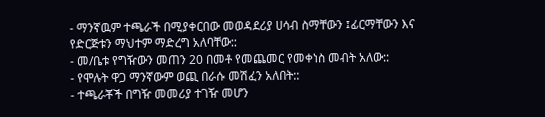- ማንኛዉም ተጫራች በሚያቀርበው መወዳደሪያ ሀሳብ ስማቸውን ፤ፊርማቸውን እና የድርጅቱን ማህተም ማድረግ አለባቸው::
- መ/ቤቱ የግዥውን መጠን 20 በመቶ የመጨመር የመቀነስ መብት አለው::
- የሞሉት ዋጋ ማንኛውም ወጪ በራሱ መሽፈን አለበት::
- ተጫራቾች በግዥ መመሪያ ተገዥ መሆን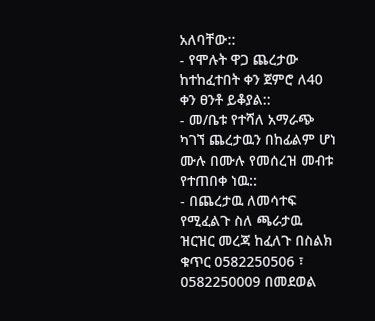አለባቸው::
- የሞሉት ዋጋ ጨረታው ከተከፈተበት ቀን ጀምሮ ለ40 ቀን ፀንቶ ይቆያል::
- መ/ቤቱ የተሻለ አማራጭ ካገኘ ጨረታዉን በከፊልም ሆነ ሙሉ በሙሉ የመሰረዝ መብቱ የተጠበቀ ነዉ::
- በጨረታዉ ለመሳተፍ የሚፈልጉ ስለ ጫራታዉ ዝርዝር መረጃ ከፈለጉ በስልክ ቁጥር 0582250506 ፣ 0582250009 በመደወል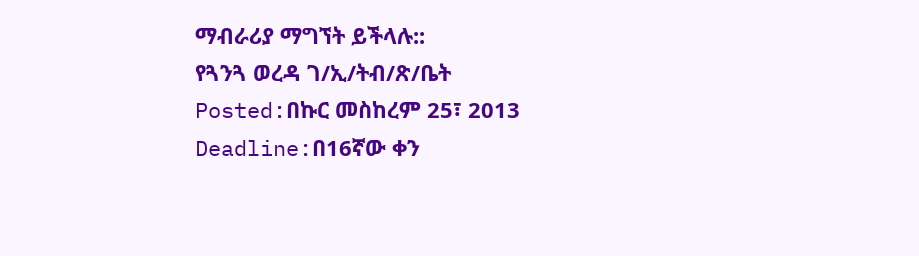ማብራሪያ ማግኘት ይችላሉ::
የጓንጓ ወረዳ ገ/ኢ/ትብ/ጽ/ቤት
Posted:በኩር መስከረም 25፣ 2013
Deadline:በ16ኛው ቀን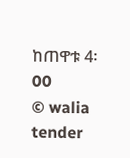ከጠዋቱ 4፡00
© walia tender